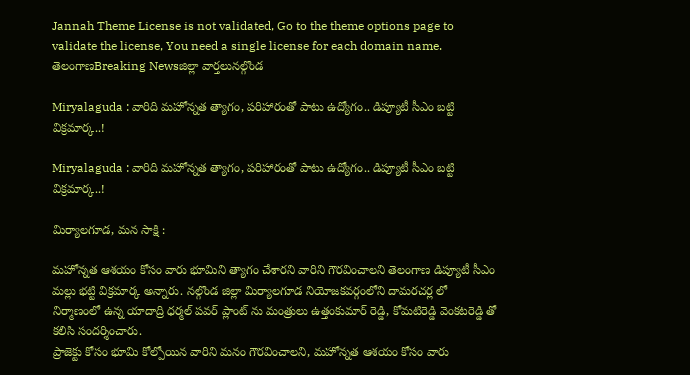Jannah Theme License is not validated, Go to the theme options page to validate the license, You need a single license for each domain name.
తెలంగాణBreaking Newsజిల్లా వార్తలునల్గొండ

Miryalaguda : వారిది మహోన్నత త్యాగం, పరిహారంతో పాటు ఉద్యోగం.. డిప్యూటీ సీఎం బట్టి విక్రమార్క..!

Miryalaguda : వారిది మహోన్నత త్యాగం, పరిహారంతో పాటు ఉద్యోగం.. డిప్యూటీ సీఎం బట్టి విక్రమార్క..!

మిర్యాలగూడ, మన సాక్షి :

మహోన్నత ఆశయం కోసం వారు భూమిని త్యాగం చేశారని వారిని గౌరవించాలని తెలంగాణ డిప్యూటీ సీఎం మల్లు భట్టి విక్రమార్క అన్నారు. నల్గొండ జిల్లా మిర్యాలగూడ నియోజకవర్గంలోని దామరచర్ల లో నిర్మాణంలో ఉన్న యాదాద్రి ధర్మల్ పవర్ ప్లాంట్ ను మంత్రులు ఉత్తంకుమార్ రెడ్డి, కోమటిరెడ్డి వెంకటరెడ్డి తో కలిసి సందర్శించారు.
ప్రాజెక్టు కోసం భూమి కోల్పోయిన వారిని మనం గౌరవించాలని, మహోన్నత ఆశయం కోసం వారు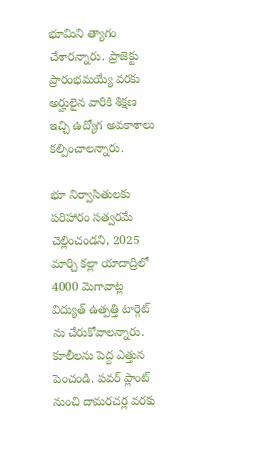భూమిని త్యాగం చేశారన్నారు. ప్రాజెక్టు ప్రారంభమయ్యే వరకు అర్హులైన వారికి శిక్షణ ఇచ్చి ఉద్యోగ అవకాశాలు కల్పించాలన్నారు.

భూ నిర్వాసితులకు పరిహారం సత్వరమే చెల్లించండని, 2025 మార్చి కల్లా యాదాద్రిలో 4000 మెగావాట్ల విద్యుత్ ఉత్పత్తి టార్గెట్ ను చేరుకోవాలన్నారు. కూలీలను పెద్ద ఎత్తున పెంచండి. పవర్ ప్లాంట్ నుంచి దామరచర్ల వరకు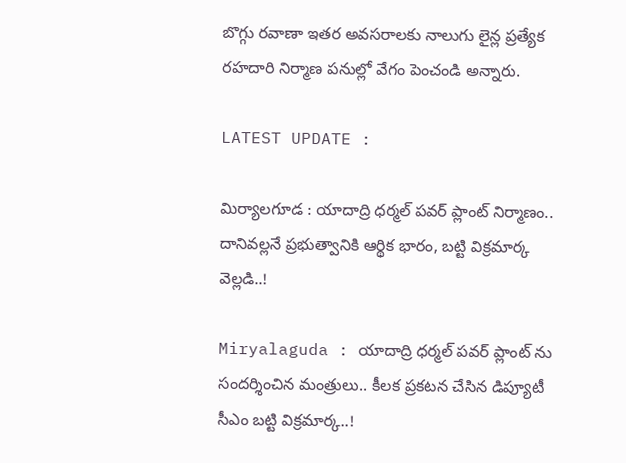బొగ్గు రవాణా ఇతర అవసరాలకు నాలుగు లైన్ల ప్రత్యేక రహదారి నిర్మాణ పనుల్లో వేగం పెంచండి అన్నారు.

LATEST UPDATE :

మిర్యాలగూడ : యాదాద్రి ధర్మల్ పవర్ ప్లాంట్ నిర్మాణం.. దానివల్లనే ప్రభుత్వానికి ఆర్థిక భారం, బట్టి విక్రమార్క వెల్లడి..!

Miryalaguda : యాదాద్రి ధర్మల్ పవర్ ప్లాంట్ ను సందర్శించిన మంత్రులు.. కీలక ప్రకటన చేసిన డిప్యూటీ సీఎం బట్టి విక్రమార్క..!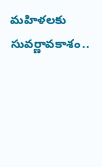మహిళలకు సువర్ణావకాశం..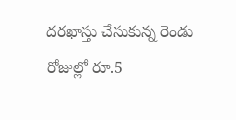దరఖాస్తు చేసుకున్న రెండు రోజుల్లో రూ.5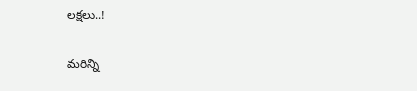లక్షలు..!

మరిన్ని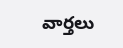వార్తలు